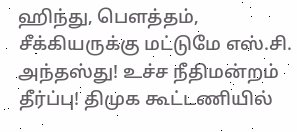ஹிந்து, பெளத்தம், சீக்கியருக்கு மட்டுமே எஸ்.சி. அந்தஸ்து! உச்ச நீதிமன்றம் தீர்ப்பு! திமுக கூட்டணியில்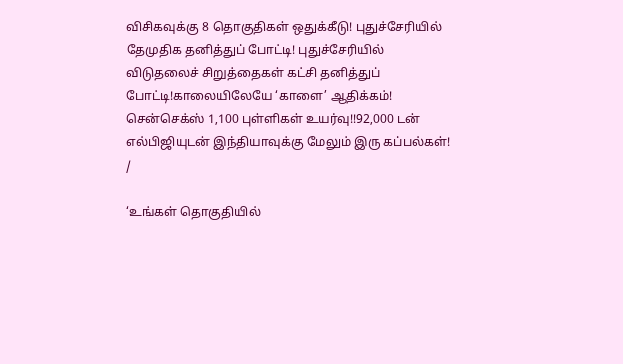விசிகவுக்கு 8 தொகுதிகள் ஒதுக்கீடு! புதுச்சேரியில் தேமுதிக தனித்துப் போட்டி! புதுச்சேரியில் விடுதலைச் சிறுத்தைகள் கட்சி தனித்துப் போட்டி!காலையிலேயே ‘காளை’ ஆதிக்கம்! சென்செக்ஸ் 1,100 புள்ளிகள் உயர்வு!!92,000 டன் எல்பிஜியுடன் இந்தியாவுக்கு மேலும் இரு கப்பல்கள்!
/

‘உங்கள் தொகுதியில்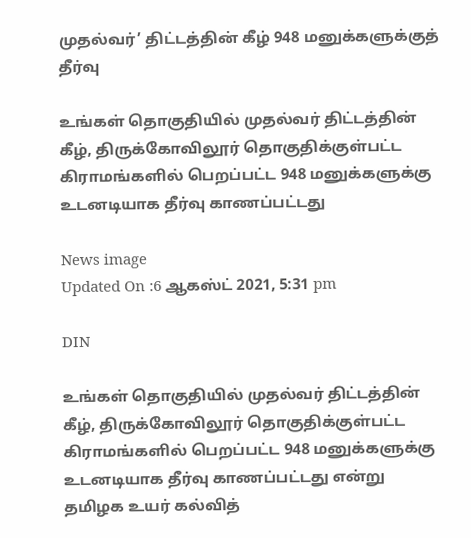முதல்வர்’ திட்டத்தின் கீழ் 948 மனுக்களுக்குத் தீர்வு

உங்கள் தொகுதியில் முதல்வர் திட்டத்தின் கீழ், திருக்கோவிலூர் தொகுதிக்குள்பட்ட கிராமங்களில் பெறப்பட்ட 948 மனுக்களுக்கு உடனடியாக தீர்வு காணப்பட்டது

News image
Updated On :6 ஆகஸ்ட் 2021, 5:31 pm

DIN

உங்கள் தொகுதியில் முதல்வர் திட்டத்தின் கீழ், திருக்கோவிலூர் தொகுதிக்குள்பட்ட கிராமங்களில் பெறப்பட்ட 948 மனுக்களுக்கு உடனடியாக தீர்வு காணப்பட்டது என்று தமிழக உயர் கல்வித்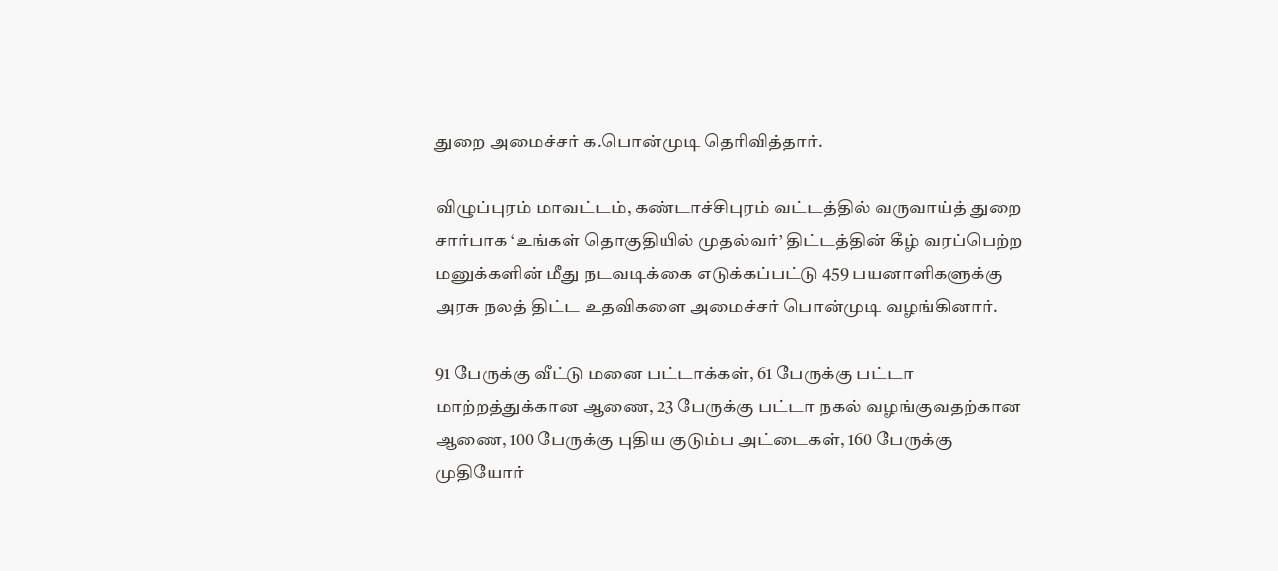துறை அமைச்சர் க.பொன்முடி தெரிவித்தார்.

விழுப்புரம் மாவட்டம், கண்டாச்சிபுரம் வட்டத்தில் வருவாய்த் துறை சார்பாக ‘உங்கள் தொகுதியில் முதல்வர்’ திட்டத்தின் கீழ் வரப்பெற்ற மனுக்களின் மீது நடவடிக்கை எடுக்கப்பட்டு 459 பயனாளிகளுக்கு அரசு நலத் திட்ட உதவிகளை அமைச்சர் பொன்முடி வழங்கினார்.

91 பேருக்கு வீட்டு மனை பட்டாக்கள், 61 பேருக்கு பட்டா மாற்றத்துக்கான ஆணை, 23 பேருக்கு பட்டா நகல் வழங்குவதற்கான ஆணை, 100 பேருக்கு புதிய குடும்ப அட்டைகள், 160 பேருக்கு முதியோர்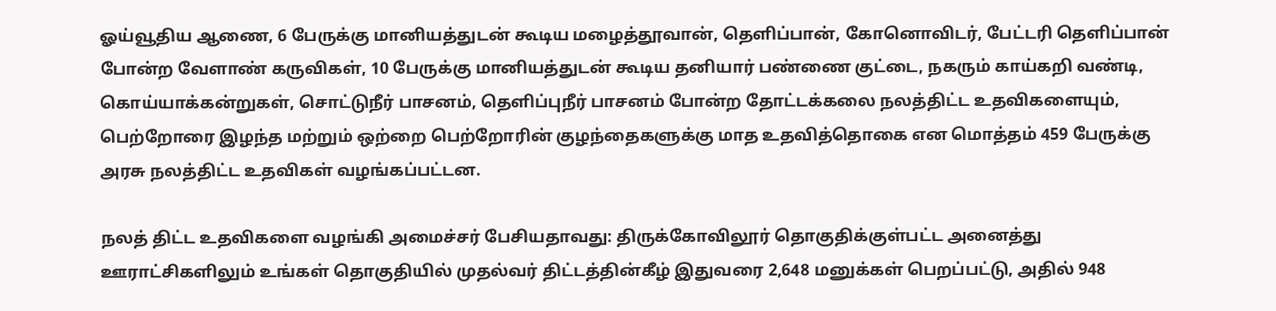ஓய்வூதிய ஆணை, 6 பேருக்கு மானியத்துடன் கூடிய மழைத்தூவான், தெளிப்பான், கோனொவிடர், பேட்டரி தெளிப்பான் போன்ற வேளாண் கருவிகள், 10 பேருக்கு மானியத்துடன் கூடிய தனியார் பண்ணை குட்டை, நகரும் காய்கறி வண்டி, கொய்யாக்கன்றுகள், சொட்டுநீர் பாசனம், தெளிப்புநீர் பாசனம் போன்ற தோட்டக்கலை நலத்திட்ட உதவிகளையும், பெற்றோரை இழந்த மற்றும் ஒற்றை பெற்றோரின் குழந்தைகளுக்கு மாத உதவித்தொகை என மொத்தம் 459 பேருக்கு அரசு நலத்திட்ட உதவிகள் வழங்கப்பட்டன.

நலத் திட்ட உதவிகளை வழங்கி அமைச்சர் பேசியதாவது: திருக்கோவிலூர் தொகுதிக்குள்பட்ட அனைத்து ஊராட்சிகளிலும் உங்கள் தொகுதியில் முதல்வர் திட்டத்தின்கீழ் இதுவரை 2,648 மனுக்கள் பெறப்பட்டு, அதில் 948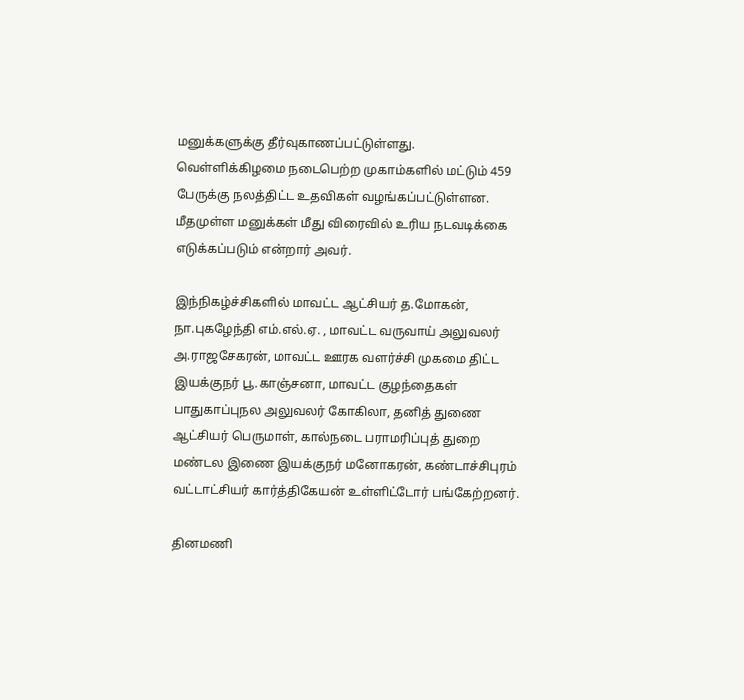மனுக்களுக்கு தீர்வுகாணப்பட்டுள்ளது. வெள்ளிக்கிழமை நடைபெற்ற முகாம்களில் மட்டும் 459 பேருக்கு நலத்திட்ட உதவிகள் வழங்கப்பட்டுள்ளன. மீதமுள்ள மனுக்கள் மீது விரைவில் உரிய நடவடிக்கை எடுக்கப்படும் என்றார் அவர்.

இந்நிகழ்ச்சிகளில் மாவட்ட ஆட்சியர் த.மோகன், நா.புகழேந்தி எம்.எல்.ஏ. , மாவட்ட வருவாய் அலுவலர் அ.ராஜசேகரன், மாவட்ட ஊரக வளர்ச்சி முகமை திட்ட இயக்குநர் பூ.காஞ்சனா, மாவட்ட குழந்தைகள் பாதுகாப்புநல அலுவலர் கோகிலா, தனித் துணை ஆட்சியர் பெருமாள், கால்நடை பராமரிப்புத் துறை மண்டல இணை இயக்குநர் மனோகரன், கண்டாச்சிபுரம் வட்டாட்சியர் கார்த்திகேயன் உள்ளிட்டோர் பங்கேற்றனர்.

தினமணி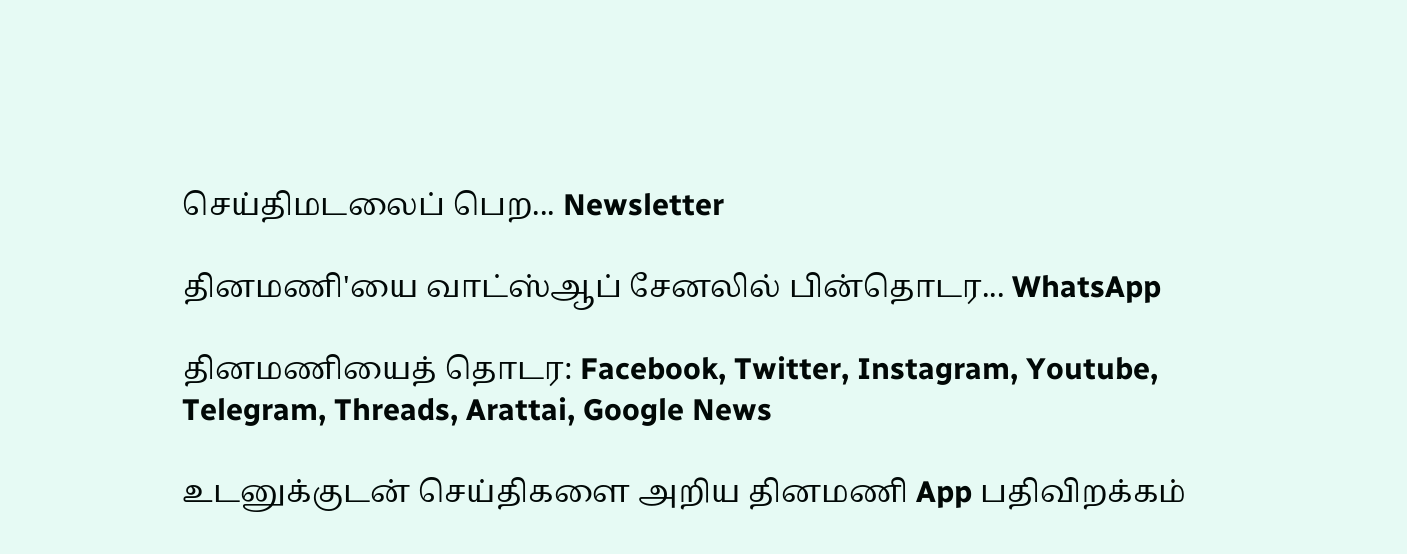செய்திமடலைப் பெற... Newsletter

தினமணி'யை வாட்ஸ்ஆப் சேனலில் பின்தொடர... WhatsApp

தினமணியைத் தொடர: Facebook, Twitter, Instagram, Youtube, Telegram, Threads, Arattai, Google News

உடனுக்குடன் செய்திகளை அறிய தினமணி App பதிவிறக்கம்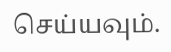செய்யவும்.